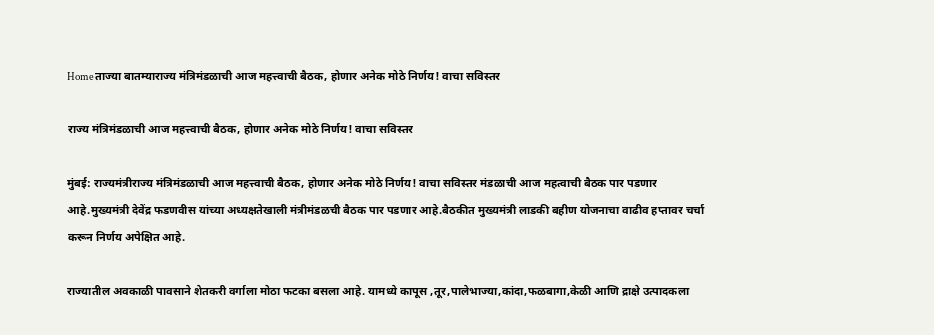Homeताज्या बातम्याराज्य मंत्रिमंडळाची आज महत्त्वाची बैठक, होणार अनेक मोठे निर्णय! वाचा सविस्तर

राज्य मंत्रिमंडळाची आज महत्त्वाची बैठक, होणार अनेक मोठे निर्णय! वाचा सविस्तर

मुंबई: राज्यमंत्रीराज्य मंत्रिमंडळाची आज महत्त्वाची बैठक, होणार अनेक मोठे निर्णय! वाचा सविस्तर मंडळाची आज महत्वाची बैठक पार पडणार आहे.मुख्यमंत्री देवेंद्र फडणवीस यांच्या अध्यक्षतेखाली मंत्रीमंडळची बैठक पार पडणार आहे.बैठकीत मुख्यमंत्री लाडकी बहीण योजनाचा वाढीव हप्तावर चर्चा करून निर्णय अपेक्षित आहे.

राज्यातील अवकाळी पावसाने शेतकरी वर्गाला मोठा फटका बसला आहे. यामध्ये कापूस ,तूर,पालेभाज्या,कांदा,फळबागा,केळी आणि द्राक्षे उत्पादकला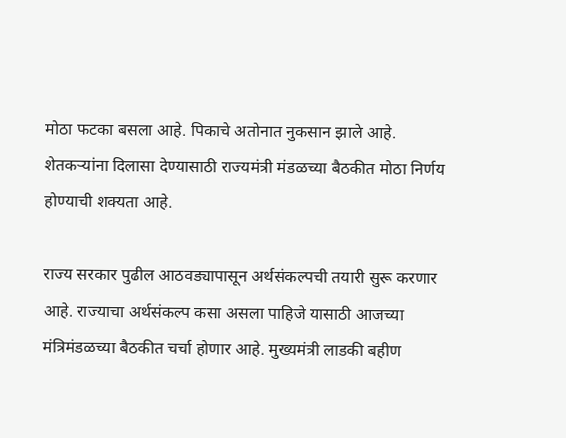मोठा फटका बसला आहे. पिकाचे अतोनात नुकसान झाले आहे. शेतकऱ्यांना दिलासा देण्यासाठी राज्यमंत्री मंडळच्या बैठकीत मोठा निर्णय होण्याची शक्यता आहे.

राज्य सरकार पुढील आठवड्यापासून अर्थसंकल्पची तयारी सुरू करणार आहे. राज्याचा अर्थसंकल्प कसा असला पाहिजे यासाठी आजच्या मंत्रिमंडळच्या बैठकीत चर्चा होणार आहे. मुख्यमंत्री लाडकी बहीण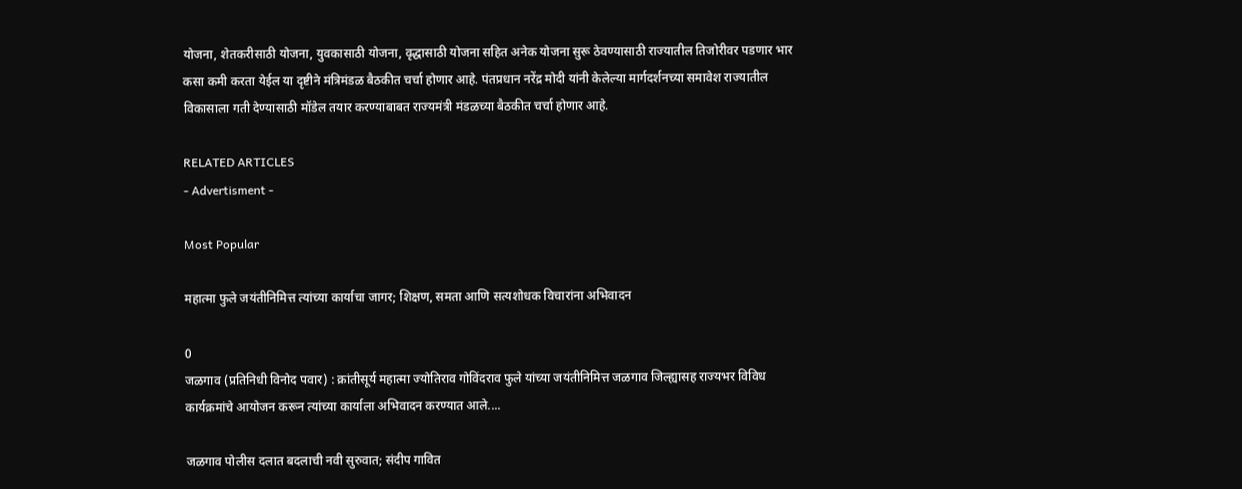योजना, शेतकरीसाठी योजना, युवकासाठी योजना, वृद्धासाठी योजना सहित अनेक योजना सुरू ठेवण्यासाठी राज्यातील तिजोरीवर पडणार भार कसा कमी करता येईल या दृष्टीने मंत्रिमंडळ बैठकीत चर्चा होणार आहे. पंतप्रधान नरेंद्र मोदी यांनी केलेल्या मार्गदर्शनच्या समावेश राज्यातील विकासाला गती देण्यासाठी मॉडेल तयार करण्याबाबत राज्यमंत्री मंडळच्या बैठकीत चर्चा होणार आहे.

RELATED ARTICLES
- Advertisment -

Most Popular

महात्मा फुले जयंतीनिमित्त त्यांच्या कार्याचा जागर; शिक्षण, समता आणि सत्यशोधक विचारांना अभिवादन

0
जळगाव (प्रतिनिधी विनोद पवार) : क्रांतीसूर्य महात्मा ज्योतिराव गोविंदराव फुले यांच्या जयंतीनिमित्त जळगाव जिल्ह्यासह राज्यभर विविध कार्यक्रमांचे आयोजन करून त्यांच्या कार्याला अभिवादन करण्यात आले....

जळगाव पोलीस दलात बदलाची नवी सुरुवात; संदीप गावित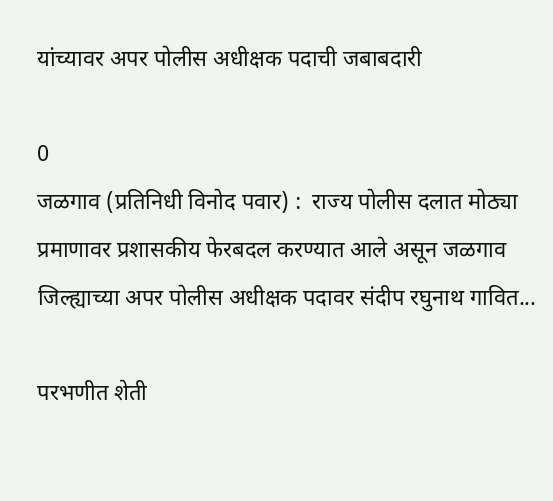यांच्यावर अपर पोलीस अधीक्षक पदाची जबाबदारी

0
जळगाव (प्रतिनिधी विनोद पवार) :  राज्य पोलीस दलात मोठ्या प्रमाणावर प्रशासकीय फेरबदल करण्यात आले असून जळगाव जिल्ह्याच्या अपर पोलीस अधीक्षक पदावर संदीप रघुनाथ गावित...

परभणीत शेती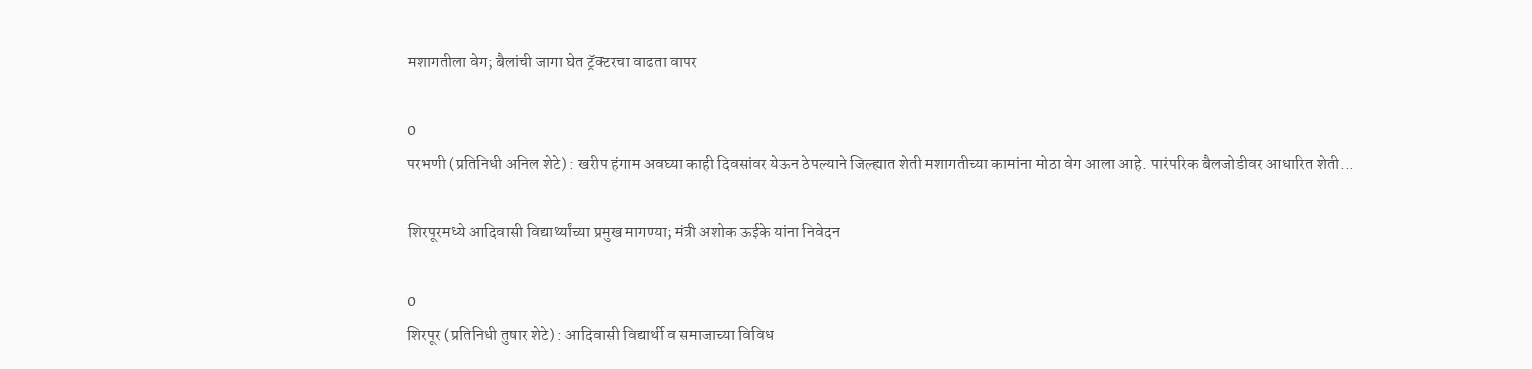मशागतीला वेग; बैलांची जागा घेत ट्रॅक्टरचा वाढता वापर

0
परभणी (प्रतिनिधी अनिल शेटे) : खरीप हंगाम अवघ्या काही दिवसांवर येऊन ठेपल्याने जिल्ह्यात शेती मशागतीच्या कामांना मोठा वेग आला आहे. पारंपरिक बैलजोडीवर आधारित शेती...

शिरपूरमध्ये आदिवासी विद्यार्थ्यांच्या प्रमुख मागण्या; मंत्री अशोक ऊईके यांना निवेदन

0
शिरपूर (प्रतिनिधी तुषार शेटे) : आदिवासी विद्यार्थी व समाजाच्या विविध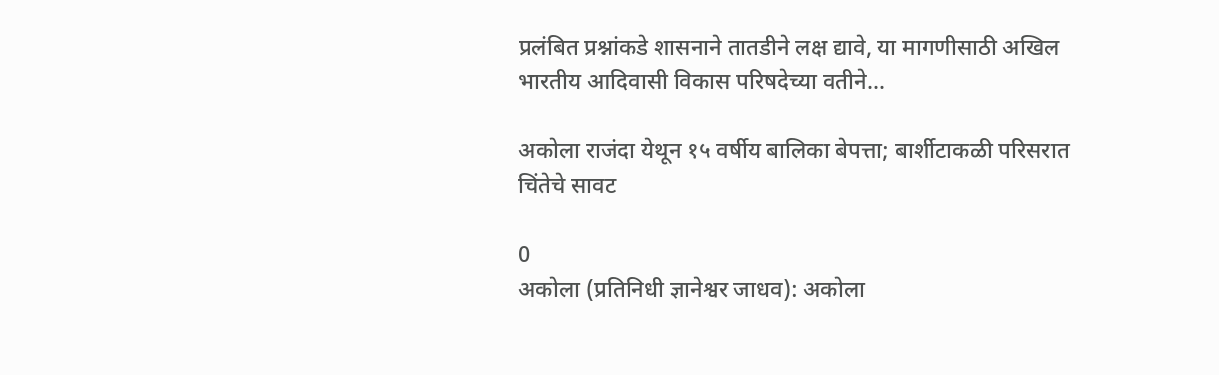प्रलंबित प्रश्नांकडे शासनाने तातडीने लक्ष द्यावे, या मागणीसाठी अखिल भारतीय आदिवासी विकास परिषदेच्या वतीने...

अकोला राजंदा येथून १५ वर्षीय बालिका बेपत्ता; बार्शीटाकळी परिसरात चिंतेचे सावट

0
अकोला (प्रतिनिधी ज्ञानेश्वर जाधव): अकोला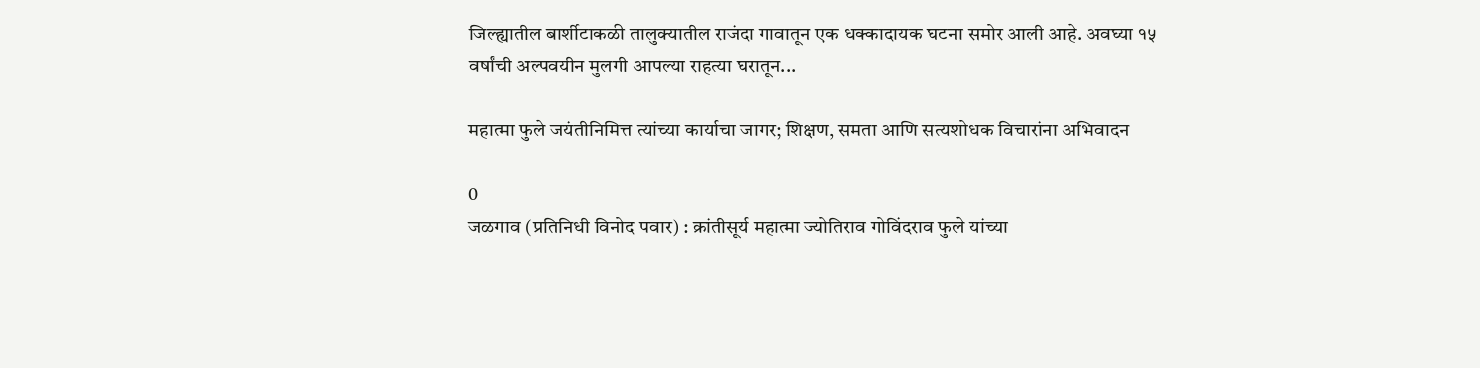जिल्ह्यातील बार्शीटाकळी तालुक्यातील राजंदा गावातून एक धक्कादायक घटना समोर आली आहे. अवघ्या १५ वर्षांची अल्पवयीन मुलगी आपल्या राहत्या घरातून...

महात्मा फुले जयंतीनिमित्त त्यांच्या कार्याचा जागर; शिक्षण, समता आणि सत्यशोधक विचारांना अभिवादन

0
जळगाव (प्रतिनिधी विनोद पवार) : क्रांतीसूर्य महात्मा ज्योतिराव गोविंदराव फुले यांच्या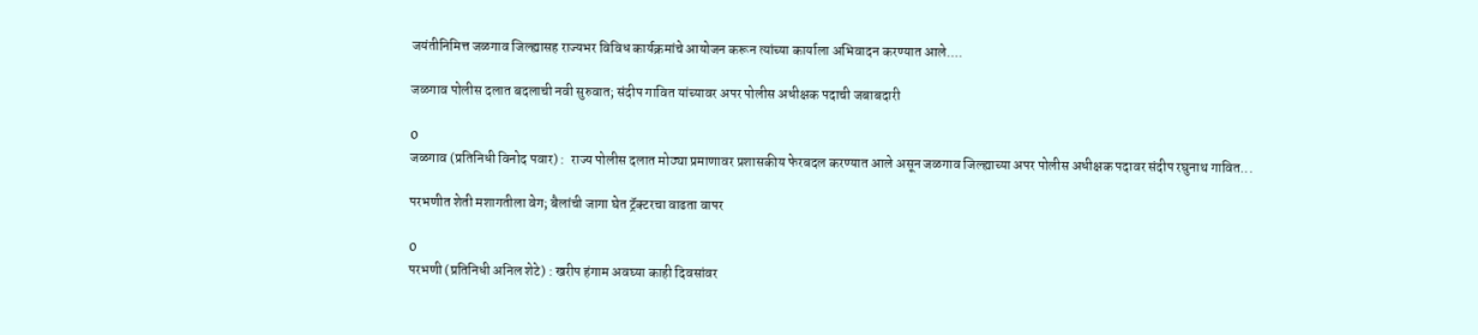जयंतीनिमित्त जळगाव जिल्ह्यासह राज्यभर विविध कार्यक्रमांचे आयोजन करून त्यांच्या कार्याला अभिवादन करण्यात आले....

जळगाव पोलीस दलात बदलाची नवी सुरुवात; संदीप गावित यांच्यावर अपर पोलीस अधीक्षक पदाची जबाबदारी

0
जळगाव (प्रतिनिधी विनोद पवार) :  राज्य पोलीस दलात मोठ्या प्रमाणावर प्रशासकीय फेरबदल करण्यात आले असून जळगाव जिल्ह्याच्या अपर पोलीस अधीक्षक पदावर संदीप रघुनाथ गावित...

परभणीत शेती मशागतीला वेग; बैलांची जागा घेत ट्रॅक्टरचा वाढता वापर

0
परभणी (प्रतिनिधी अनिल शेटे) : खरीप हंगाम अवघ्या काही दिवसांवर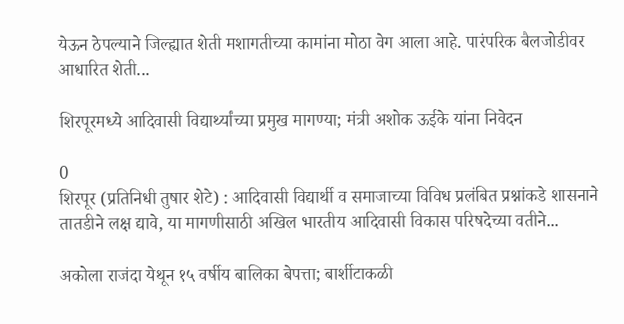येऊन ठेपल्याने जिल्ह्यात शेती मशागतीच्या कामांना मोठा वेग आला आहे. पारंपरिक बैलजोडीवर आधारित शेती...

शिरपूरमध्ये आदिवासी विद्यार्थ्यांच्या प्रमुख मागण्या; मंत्री अशोक ऊईके यांना निवेदन

0
शिरपूर (प्रतिनिधी तुषार शेटे) : आदिवासी विद्यार्थी व समाजाच्या विविध प्रलंबित प्रश्नांकडे शासनाने तातडीने लक्ष द्यावे, या मागणीसाठी अखिल भारतीय आदिवासी विकास परिषदेच्या वतीने...

अकोला राजंदा येथून १५ वर्षीय बालिका बेपत्ता; बार्शीटाकळी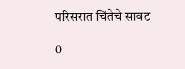परिसरात चिंतेचे सावट

0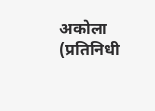अकोला (प्रतिनिधी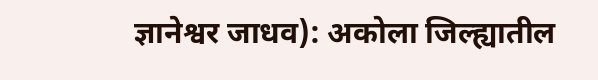ज्ञानेश्वर जाधव): अकोला जिल्ह्यातील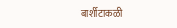बार्शीटाकळी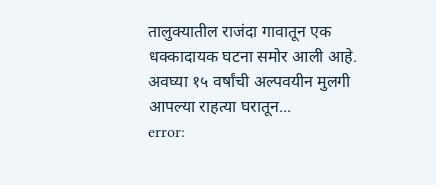तालुक्यातील राजंदा गावातून एक धक्कादायक घटना समोर आली आहे. अवघ्या १५ वर्षांची अल्पवयीन मुलगी आपल्या राहत्या घरातून...
error: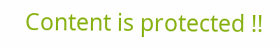Content is protected !!